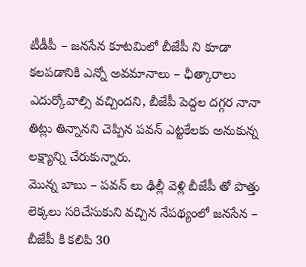టీడీపీ – జనసేన కూటమిలో బీజేపీ ని కూడా కలపడానికి ఎన్నో అవమానాలు – ఛీత్కారాలు ఎదుర్కోవాల్సి వచ్చిందని, బీజేపీ పెద్దల దగ్గర నానా తిట్లు తిన్నానని చెప్పిన పవన్ ఎట్టకేలకు అనుకున్న లక్ష్యాన్ని చేరుకున్నారు.
మొన్న బాబు – పవన్ లు ఢిల్లీ వెళ్లి బీజేపీ తో పొత్తు లెక్కలు సరిచేసుకుని వచ్చిన నేపథ్యంలో జనసేన – బీజేపీ కి కలిపి 30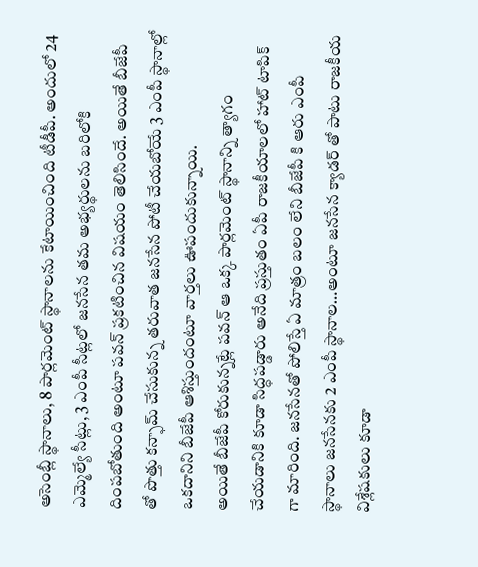అసెంబ్లీ స్థానాలు, 8 పార్లమెంట్ స్థానాలను కేటాయించింది టీడీపీ. అందులో 24 ఎమ్మెల్యే సీట్లు, 3 ఎంపీ సీట్లలో జనసేన తమ అభ్యర్థులను బరిలోకి దింపబోతుంది అంటూ పవన్ ప్రకటించిన విషయం తెలిసిందే. అయితే బీజేపీ తో పొత్తు కన్ఫామ్ చేసుకున్న తరువాత జనసేన పోటీ చేయబోయే 3 ఎంపీ స్థానాల్లో ఒకదానిని బీజేపీ ఆశిస్తుందంటూ వార్తలు ఊపందుకున్నాయి.
అయితే బీజేపీ కోరుకున్నట్లే పవన్ ఆ ఒక్క పార్లమెంట్ స్థానాన్ని త్యాగం చేయడానికి కూడా సిద్ధపడ్డారు అనేది ప్రస్తుతం ఏపీ రాజకీయాలలో హాట్ టాపిక్ గా మారింది. జనసేనతో పోలిస్తే ఏ మాత్రం బలం లేని బీజేపీ కి ఆరు ఎంపీ స్థానాలు జనసేనకు 2 ఎంపీ స్థానాల…అంటూ జనసేన క్యాడర్ తో పాటు రాజకీయ విశ్లేషకులు కూడా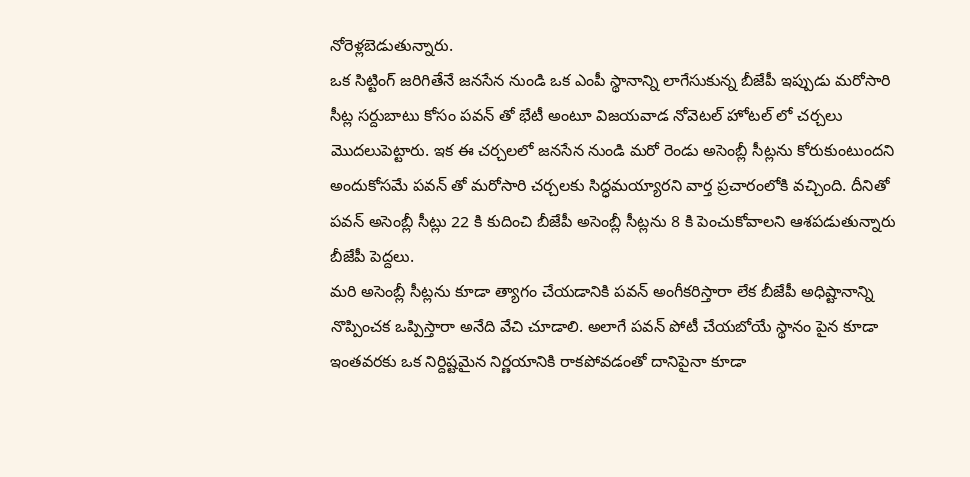నోరెళ్లబెడుతున్నారు.
ఒక సిట్టింగ్ జరిగితేనే జనసేన నుండి ఒక ఎంపీ స్థానాన్ని లాగేసుకున్న బీజేపీ ఇప్పుడు మరోసారి సీట్ల సర్దుబాటు కోసం పవన్ తో భేటీ అంటూ విజయవాడ నోవెటల్ హోటల్ లో చర్చలు మొదలుపెట్టారు. ఇక ఈ చర్చలలో జనసేన నుండి మరో రెండు అసెంబ్లీ సీట్లను కోరుకుంటుందని అందుకోసమే పవన్ తో మరోసారి చర్చలకు సిద్ధమయ్యారని వార్త ప్రచారంలోకి వచ్చింది. దీనితో పవన్ అసెంబ్లీ సీట్లు 22 కి కుదించి బీజేపీ అసెంబ్లీ సీట్లను 8 కి పెంచుకోవాలని ఆశపడుతున్నారు బీజేపీ పెద్దలు.
మరి అసెంబ్లీ సీట్లను కూడా త్యాగం చేయడానికి పవన్ అంగీకరిస్తారా లేక బీజేపీ అధిష్టానాన్ని నొప్పించక ఒప్పిస్తారా అనేది వేచి చూడాలి. అలాగే పవన్ పోటీ చేయబోయే స్థానం పైన కూడా ఇంతవరకు ఒక నిర్దిష్టమైన నిర్ణయానికి రాకపోవడంతో దానిపైనా కూడా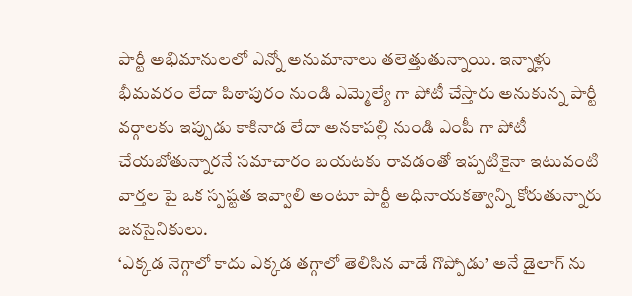పార్టీ అభిమానులలో ఎన్నో అనుమానాలు తలెత్తుతున్నాయి. ఇన్నాళ్లు భీమవరం లేదా పిఠాపురం నుండి ఎమ్మెల్యే గా పోటీ చేస్తారు అనుకున్న పార్టీ వర్గాలకు ఇప్పుడు కాకినాడ లేదా అనకాపల్లి నుండి ఎంపీ గా పోటీ చేయబోతున్నారనే సమాచారం బయటకు రావడంతో ఇప్పటికైనా ఇటువంటి వార్తల పై ఒక స్పష్టత ఇవ్వాలి అంటూ పార్టీ అధినాయకత్వాన్ని కోరుతున్నారు జనసైనికులు.
‘ఎక్కడ నెగ్గాలో కాదు ఎక్కడ తగ్గాలో తెలిసిన వాడే గొప్పోడు’ అనే డైలాగ్ ను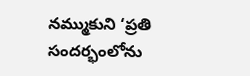నమ్ముకుని ‘ప్రతి సందర్భంలోను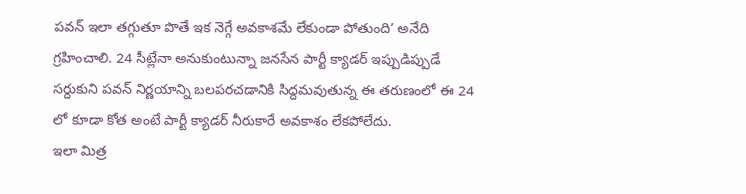పవన్ ఇలా తగ్గుతూ పొతే ఇక నెగ్గే అవకాశమే లేకుండా పోతుంది’ అనేది గ్రహించాలి. 24 సీట్లేనా అనుకుంటున్నా జనసేన పార్టీ క్యాడర్ ఇప్పుడిప్పుడే సర్దుకుని పవన్ నిర్ణయాన్ని బలపరచడానికి సిద్దమవుతున్న ఈ తరుణంలో ఈ 24 లో కూడా కోత అంటే పార్టీ క్యాడర్ నీరుకారే అవకాశం లేకపోలేదు.
ఇలా మిత్ర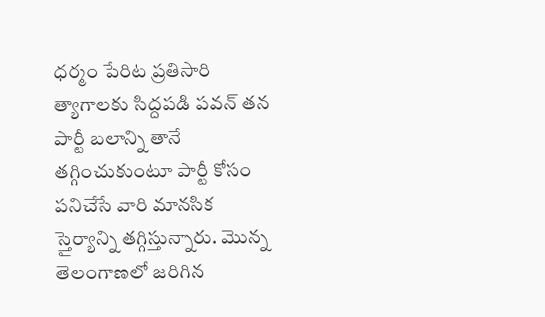ధర్మం పేరిట ప్రతిసారి త్యాగాలకు సిద్దపడి పవన్ తన పార్టీ బలాన్ని తానే తగ్గించుకుంటూ పార్టీ కోసం పనిచేసే వారి మానసిక స్తైర్యాన్ని తగ్గిస్తున్నారు. మొన్న తెలంగాణలో జరిగిన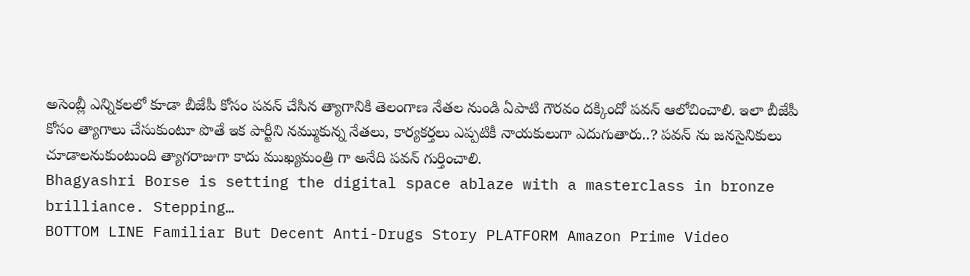అసెంబ్లీ ఎన్నికలలో కూడా బీజేపీ కోసం పవన్ చేసిన త్యాగానికి తెలంగాణ నేతల నుండి ఏపాటి గౌరవం దక్కిందో పవన్ ఆలోచించాలి. ఇలా బీజేపీ కోసం త్యాగాలు చేసుకుంటూ పొతే ఇక పార్టీని నమ్ముకున్న నేతలు, కార్యకర్తలు ఎప్పటికీ నాయకులుగా ఎదుగుతారు..? పవన్ ను జనసైనికులు చూడాలనుకుంటుంది త్యాగరాజుగా కాదు ముఖ్యమంత్రి గా అనేది పవన్ గుర్తించాలి.
Bhagyashri Borse is setting the digital space ablaze with a masterclass in bronze brilliance. Stepping…
BOTTOM LINE Familiar But Decent Anti-Drugs Story PLATFORM Amazon Prime Video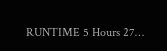RUNTIME 5 Hours 27…